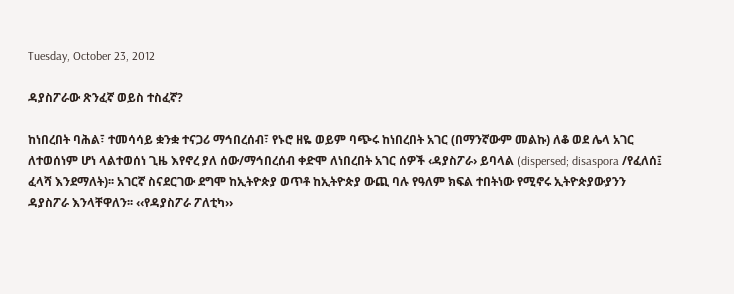Tuesday, October 23, 2012

ዳያስፖራው ጽንፈኛ ወይስ ተስፈኛ?

ከነበረበት ባሕል፣ ተመሳሳይ ቋንቋ ተናጋሪ ማኅበረሰብ፣ የኑሮ ዘዬ ወይም ባጭሩ ከነበረበት አገር (በማንኛውም መልኩ) ለቆ ወደ ሌላ አገር ለተወሰነም ሆነ ላልተወሰነ ጊዜ እየኖረ ያለ ሰው/ማኅበረሰብ ቀድሞ ለነበረበት አገር ሰዎች ‹ዳያስፖራ› ይባላል (dispersed; disaspora /የፈለሰ፤ ፈላሻ እንደማለት)፡፡ አገርኛ ስናደርገው ደግሞ ከኢትዮጵያ ወጥቶ ከኢትዮጵያ ውጪ ባሉ የዓለም ክፍል ተበትነው የሚኖሩ ኢትዮጵያውያንን ዳያስፖራ እንላቸዋለን፡፡ ‹‹የዳያስፖራ ፖለቲካ››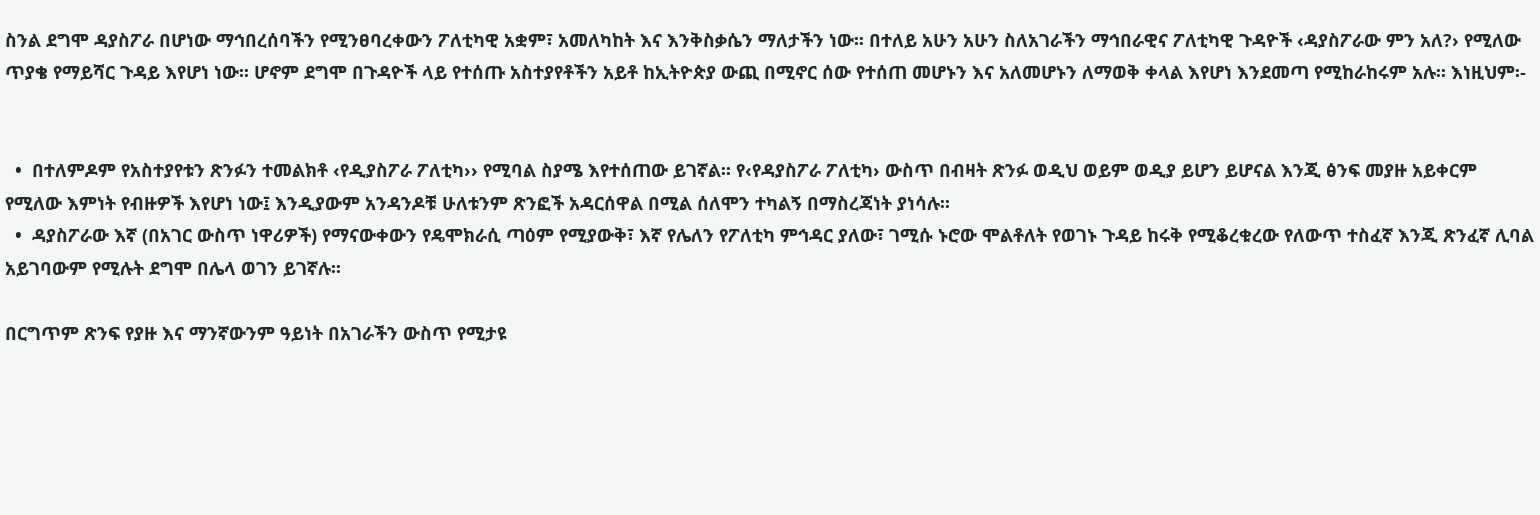ስንል ደግሞ ዳያስፖራ በሆነው ማኅበረሰባችን የሚንፀባረቀውን ፖለቲካዊ አቋም፣ አመለካከት እና እንቅስቃሴን ማለታችን ነው፡፡ በተለይ አሁን አሁን ስለአገራችን ማኅበራዊና ፖለቲካዊ ጉዳዮች ‹ዳያስፖራው ምን አለ?› የሚለው ጥያቄ የማይሻር ጉዳይ እየሆነ ነው፡፡ ሆኖም ደግሞ በጉዳዮች ላይ የተሰጡ አስተያየቶችን አይቶ ከኢትዮጵያ ውጪ በሚኖር ሰው የተሰጠ መሆኑን እና አለመሆኑን ለማወቅ ቀላል እየሆነ እንደመጣ የሚከራከሩም አሉ፡፡ እነዚህም፡-


  •  በተለምዶም የአስተያየቱን ጽንፉን ተመልክቶ ‹የዲያስፖራ ፖለቲካ›› የሚባል ስያሜ እየተሰጠው ይገኛል፡፡ የ‹የዳያስፖራ ፖለቲካ› ውስጥ በብዛት ጽንፉ ወዲህ ወይም ወዲያ ይሆን ይሆናል እንጂ ፅንፍ መያዙ አይቀርም የሚለው እምነት የብዙዎች እየሆነ ነው፤ እንዲያውም አንዳንዶቹ ሁለቱንም ጽንፎች አዳርሰዋል በሚል ሰለሞን ተካልኝ በማስረጃነት ያነሳሉ፡፡
  •  ዳያስፖራው እኛ (በአገር ውስጥ ነዋሪዎች) የማናውቀውን የዴሞክራሲ ጣዕም የሚያውቅ፣ እኛ የሌለን የፖለቲካ ምኅዳር ያለው፣ ገሚሱ ኑሮው ሞልቶለት የወገኑ ጉዳይ ከሩቅ የሚቆረቁረው የለውጥ ተስፈኛ እንጂ ጽንፈኛ ሊባል አይገባውም የሚሉት ደግሞ በሌላ ወገን ይገኛሉ፡፡

በርግጥም ጽንፍ የያዙ እና ማንኛውንም ዓይነት በአገራችን ውስጥ የሚታዩ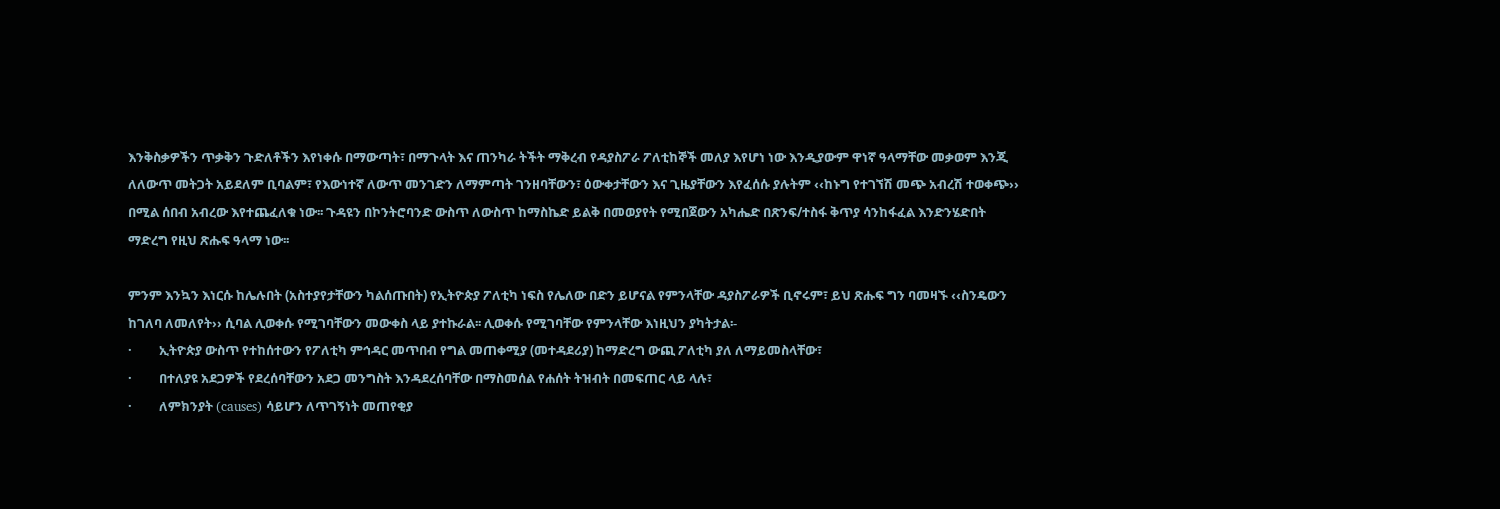እንቅስቃዎችን ጥቃቅን ጉድለቶችን እየነቀሱ በማውጣት፣ በማጉላት እና ጠንካራ ትችት ማቅረብ የዳያስፖራ ፖለቲከኞች መለያ እየሆነ ነው እንዲያውም ዋነኛ ዓላማቸው መቃወም እንጂ ለለውጥ መትጋት አይደለም ቢባልም፣ የእውነተኛ ለውጥ መንገድን ለማምጣት ገንዘባቸውን፣ ዕውቀታቸውን እና ጊዜያቸውን እየፈሰሱ ያሉትም ‹‹ከኑግ የተገኘሽ መጭ አብረሽ ተወቀጭ›› በሚል ሰበብ አብረው እየተጨፈለቁ ነው፡፡ ጉዳዩን በኮንትሮባንድ ውስጥ ለውስጥ ከማስኬድ ይልቅ በመወያየት የሚበጀውን አካሔድ በጽንፍ/ተስፋ ቅጥያ ሳንከፋፈል እንድንሄድበት ማድረግ የዚህ ጽሑፍ ዓላማ ነው፡፡

ምንም እንኳን እነርሱ ከሌሉበት (አስተያየታቸውን ካልሰጡበት) የኢትዮጵያ ፖለቲካ ነፍስ የሌለው በድን ይሆናል የምንላቸው ዳያስፖራዎች ቢኖሩም፣ ይህ ጽሑፍ ግን ባመዛኙ ‹‹ስንዴውን ከገለባ ለመለየት›› ሲባል ሊወቀሱ የሚገባቸውን መውቀስ ላይ ያተኩራል፡፡ ሊወቀሱ የሚገባቸው የምንላቸው እነዚህን ያካትታል፡-
·         ኢትዮጵያ ውስጥ የተከሰተውን የፖለቲካ ምኅዳር መጥበብ የግል መጠቀሚያ (መተዳደሪያ) ከማድረግ ውጪ ፖለቲካ ያለ ለማይመስላቸው፣
·         በተለያዩ አደጋዎች የደረሰባቸውን አደጋ መንግስት እንዳደረሰባቸው በማስመሰል የሐሰት ትዝብት በመፍጠር ላይ ላሉ፣
·         ለምክንያት (causes) ሳይሆን ለጥገኝነት መጠየቂያ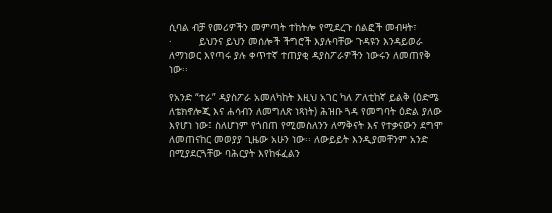ሲባል ብቻ የመሪዎችን መምጣት ተከትሎ የሚደረጉ ሰልፎች መብዛት፣
·         ይህንና ይህን መሰሎች ችግሮች እያሉባቸው ጉዳዩን እንዳይወራ ለማነወር እየጣሩ ያሉ ቀጥተኛ ተጠያቂ ዳያስፖራዎችን ነውሩን ለመጠየቅ ነው፡፡

የአንድ “ተራ” ዳያስፖራ አመለካከት እዚህ አገር ካለ ፖለቲከኛ ይልቅ (ዕድሜ ለቴክኖሎጂ እና ሐሳብን ለመግለጽ ነጻነት) ሕዝቡ ጓዳ የመግባት ዕድል ያለው እየሆነ ነው፤ ስለሆነም የጎበጠ የሚመስለንን ለማቅናት እና የተቃናውን ደግሞ ለመጠናከር መወያያ ጊዜው አሁን ነው፡፡ ለውይይት እንዲያመቸንም አንድ በሚያደርጓቸው ባሕርያት እየከፋፈልን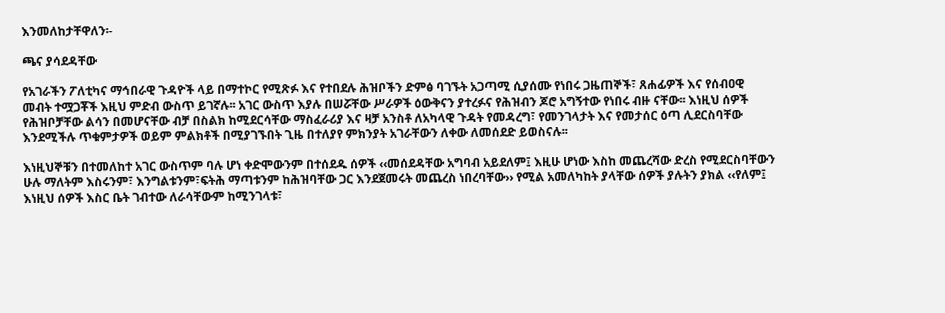እንመለከታቸዋለን፡-

ጫና ያሳደዳቸው

የአገራችን ፖለቲካና ማኅበራዊ ጉዳዮች ላይ በማተኮር የሚጽፉ እና የተበደሉ ሕዝቦችን ድምፅ ባገኙት አጋጣሚ ሲያሰሙ የነበሩ ጋዜጠኞች፣ ጸሐፊዎች እና የሰብዐዊ መብት ተሟጋቾች እዚህ ምድብ ውስጥ ይገኛሉ፡፡ አገር ውስጥ እያሉ በሠሯቸው ሥራዎች ዕውቅናን ያተረፉና የሕዝብን ጆሮ አግኝተው የነበሩ ብዙ ናቸው፡፡ እነዚህ ሰዎች የሕዝቦቻቸው ልሳን በመሆናቸው ብቻ በስልክ ከሚደርሳቸው ማስፈራሪያ እና ዛቻ አንስቶ ለአካላዊ ጉዳት የመዳረግ፣ የመንገላታት እና የመታሰር ዕጣ ሊደርስባቸው እንደሚችሉ ጥቁምታዎች ወይም ምልክቶች በሚያገኙበት ጊዜ በተለያየ ምክንያት አገራቸውን ለቀው ለመሰደድ ይወስናሉ፡፡

እነዚህኞቹን በተመለከተ አገር ውስጥም ባሉ ሆነ ቀድሞውንም በተሰደዱ ሰዎች ‹‹መሰደዳቸው አግባብ አይደለም፤ እዚሁ ሆነው እስከ መጨረሻው ድረስ የሚደርስባቸውን ሁሉ ማለትም እስሩንም፣ እንግልቱንም፣ፍትሕ ማጣቱንም ከሕዝባቸው ጋር እንደጀመሩት መጨረስ ነበረባቸው›› የሚል አመለካከት ያላቸው ሰዎች ያሉትን ያክል ‹‹የለም፤ እነዚህ ሰዎች እስር ቤት ገብተው ለራሳቸውም ከሚንገላቱ፣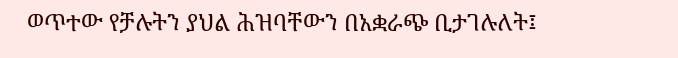ወጥተው የቻሉትን ያህል ሕዝባቸውን በአቋራጭ ቢታገሉለት፤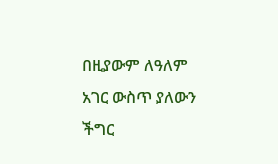በዚያውም ለዓለም አገር ውስጥ ያለውን ችግር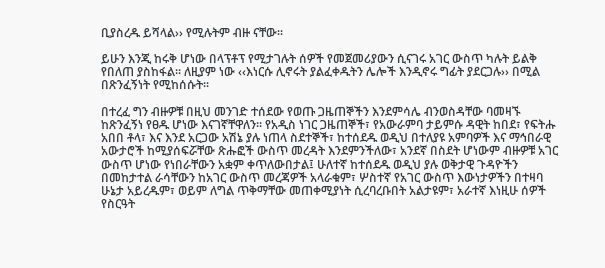ቢያስረዱ ይሻላል›› የሚሉትም ብዙ ናቸው፡፡

ይሁን እንጂ ከሩቅ ሆነው በላፕቶፕ የሚታገሉት ሰዎች የመጀመሪያውን ሲናገሩ አገር ውስጥ ካሉት ይልቅ የበለጠ ያስከፋል፡፡ ለዚያም ነው ‹‹እነርሱ ሊኖሩት ያልፈቀዱትን ሌሎች እንዲኖሩ ግፊት ያደርጋሉ›› በሚል በጽንፈኝነት የሚከሰሱት፡፡

በተረፈ ግን ብዙዎቹ በዚህ መንገድ ተሰደው የወጡ ጋዜጠኞችን እንደምሳሌ ብንወስዳቸው ባመዛኙ ከጽንፈኝነ የፀዱ ሆነው እናገኛቸዋለን፡፡ የአዲስ ነገር ጋዜጠኞች፣ የአውራምባ ታይምሱ ዳዊት ከበደ፣ የፍትሑ አበበ ቶላ፣ እና እንደ አርጋው አሽኔ ያሉ ነጠላ ስደተኞች፣ ከተሰደዱ ወዲህ በተለያዩ አምባዎች እና ማኅበራዊ አውታሮች ከሚያሰፍሯቸው ጽሑፎች ውስጥ መረዳት እንደምንችለው፣ አንደኛ በስደት ሆነውም ብዙዎቹ አገር ውስጥ ሆነው የነበራቸውን አቋም ቀጥለውበታል፤ ሁለተኛ ከተሰደዱ ወዲህ ያሉ ወቅታዊ ጉዳዮችን በመከታተል ራሳቸውን ከአገር ውስጥ መረጃዎች አላራቁም፣ ሦስተኛ የአገር ውስጥ እውነታዎችን በተዛባ ሁኔታ አይረዱም፣ ወይም ለግል ጥቅማቸው መጠቀሚያነት ሲረባረቡበት አልታዩም፣ አራተኛ እነዚሁ ሰዎች የስርዓት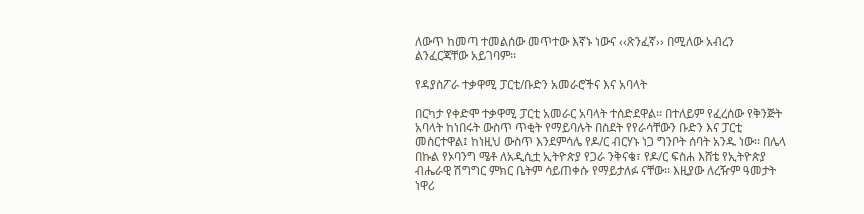ለውጥ ከመጣ ተመልሰው መጥተው እኛኑ ነውና ‹‹ጽንፈኛ›› በሚለው አብረን ልንፈርጃቸው አይገባም፡፡

የዳያስፖራ ተቃዋሚ ፓርቲ/ቡድን አመራሮችና እና አባላት

በርካታ የቀድሞ ተቃዋሚ ፓርቲ አመራር አባላት ተሰድደዋል፡፡ በተለይም የፈረሰው የቅንጅት አባላት ከነበሩት ውስጥ ጥቂት የማይባሉት በስደት የየራሳቸውን ቡድን እና ፓርቲ መስርተዋል፤ ከነዚህ ውስጥ እንደምሳሌ የዶ/ር ብርሃኑ ነጋ ግንቦት ሰባት አንዱ ነው፡፡ በሌላ በኩል የኦባንግ ሜቶ ለአዲሲቷ ኢትዮጵያ የጋራ ንቅናቄ፣ የዶ/ር ፍስሐ እሸቴ የኢትዮጵያ ብሔራዊ ሽግግር ምክር ቤትም ሳይጠቀሱ የማይታለፉ ናቸው፡፡ እዚያው ለረዥም ዓመታት ነዋሪ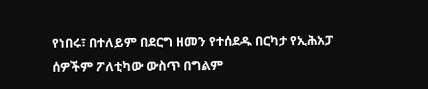የነበሩ፣ በተለይም በደርግ ዘመን የተሰደዱ በርካታ የኢሕአፓ ሰዎችም ፖለቲካው ውስጥ በግልም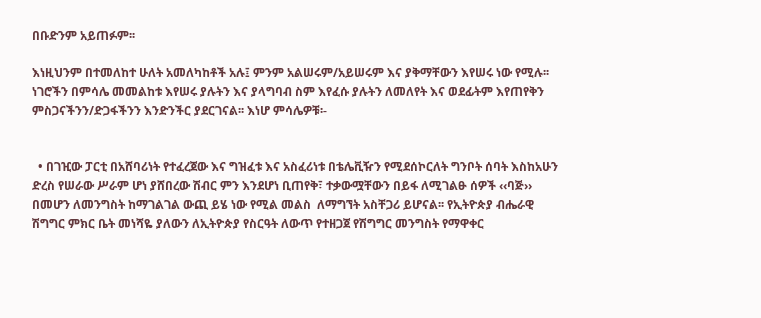በቡድንም አይጠፉም፡፡

እነዚህንም በተመለከተ ሁለት አመለካከቶች አሉ፤ ምንም አልሠሩም/አይሠሩም እና ያቅማቸውን እየሠሩ ነው የሚሉ፡፡ ነገሮችን በምሳሌ መመልከቱ እየሠሩ ያሉትን እና ያላግባብ ስም እየፈሱ ያሉትን ለመለየት እና ወደፊትም እየጠየቅን ምስጋናችንን/ድጋፋችንን እንድንችር ያደርገናል፡፡ እነሆ ምሳሌዎቹ፡-


  • በገዢው ፓርቲ በአሸባሪነት የተፈረጀው እና ግዝፈቱ እና አስፈሪነቱ በቴሌቪዥን የሚደሰኮርለት ግንቦት ሰባት እስከአሁን ድረስ የሠራው ሥራም ሆነ ያሸበረው ሽብር ምን እንደሆነ ቢጠየቅ፣ ተቃውሟቸውን በይፋ ለሚገልፁ ሰዎች ‹‹ባጅ›› በመሆን ለመንግስት ከማገልገል ውጪ ይሄ ነው የሚል መልስ  ለማግኘት አስቸጋሪ ይሆናል፡፡ የኢትዮጵያ ብሔራዊ ሽግግር ምክር ቤት መነሻዬ ያለውን ለኢትዮጵያ የስርዓት ለውጥ የተዘጋጀ የሽግግር መንግስት የማዋቀር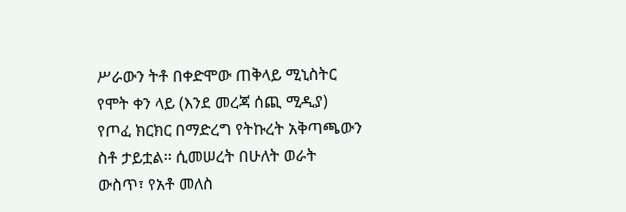ሥራውን ትቶ በቀድሞው ጠቅላይ ሚኒስትር የሞት ቀን ላይ (እንደ መረጃ ሰጪ ሚዲያ) የጦፈ ክርክር በማድረግ የትኩረት አቅጣጫውን ስቶ ታይቷል፡፡ ሲመሠረት በሁለት ወራት ውስጥ፣ የአቶ መለስ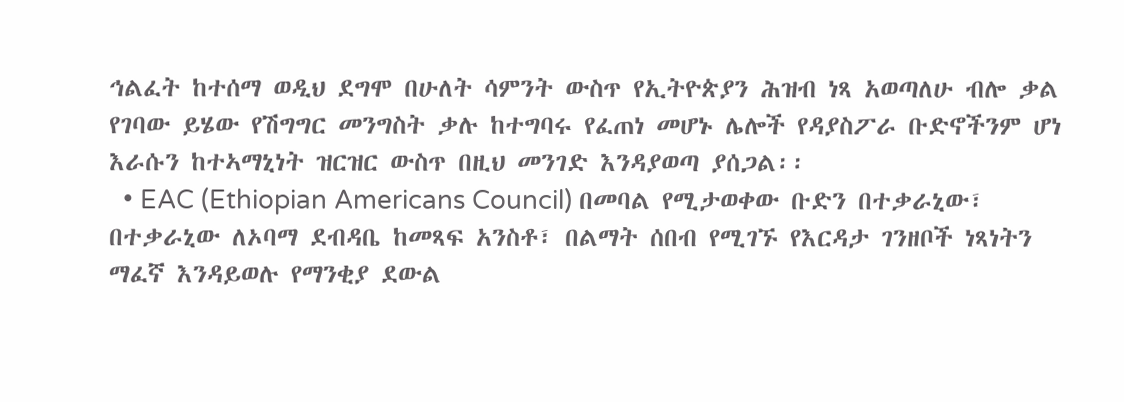ኅልፈት ከተሰማ ወዲህ ደግሞ በሁለት ሳምንት ውስጥ የኢትዮጵያን ሕዝብ ነጻ አወጣለሁ ብሎ ቃል የገባው ይሄው የሽግግር መንግስት ቃሉ ከተግባሩ የፈጠነ መሆኑ ሌሎች የዳያስፖራ ቡድኖችንም ሆነ እራሱን ከተኣማኒነት ዝርዝር ውስጥ በዚህ መንገድ እንዳያወጣ ያሰጋል፡፡
  • EAC (Ethiopian Americans Council) በመባል የሚታወቀው ቡድን በተቃራኒው፣ በተቃራኒው ለኦባማ ደብዳቤ ከመጻፍ አንስቶ፣ በልማት ሰበብ የሚገኙ የእርዳታ ገንዘቦች ነጻነትን ማፈኛ እንዳይወሉ የማንቂያ ደውል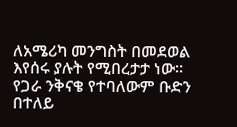ለአሜሪካ መንግስት በመደወል እየሰሩ ያሉት የሚበረታታ ነው፡፡ የጋራ ንቅናቄ የተባለውም ቡድን በተለይ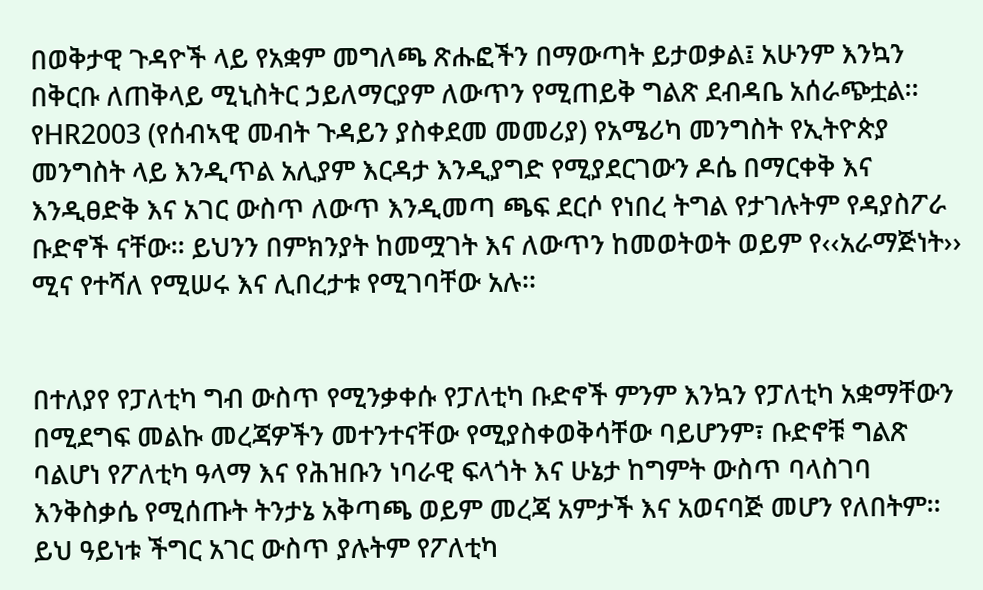በወቅታዊ ጉዳዮች ላይ የአቋም መግለጫ ጽሑፎችን በማውጣት ይታወቃል፤ አሁንም እንኳን በቅርቡ ለጠቅላይ ሚኒስትር ኃይለማርያም ለውጥን የሚጠይቅ ግልጽ ደብዳቤ አሰራጭቷል፡፡ የHR2003 (የሰብኣዊ መብት ጉዳይን ያስቀደመ መመሪያ) የአሜሪካ መንግስት የኢትዮጵያ መንግስት ላይ እንዲጥል አሊያም እርዳታ እንዲያግድ የሚያደርገውን ዶሴ በማርቀቅ እና እንዲፀድቅ እና አገር ውስጥ ለውጥ እንዲመጣ ጫፍ ደርሶ የነበረ ትግል የታገሉትም የዳያስፖራ ቡድኖች ናቸው፡፡ ይህንን በምክንያት ከመሟገት እና ለውጥን ከመወትወት ወይም የ‹‹አራማጅነት›› ሚና የተሻለ የሚሠሩ እና ሊበረታቱ የሚገባቸው አሉ፡፡


በተለያየ የፓለቲካ ግብ ውስጥ የሚንቃቀሱ የፓለቲካ ቡድኖች ምንም እንኳን የፓለቲካ አቋማቸውን በሚደግፍ መልኩ መረጃዎችን መተንተናቸው የሚያስቀወቅሳቸው ባይሆንም፣ ቡድኖቹ ግልጽ ባልሆነ የፖለቲካ ዓላማ እና የሕዝቡን ነባራዊ ፍላጎት እና ሁኔታ ከግምት ውስጥ ባላስገባ እንቅስቃሴ የሚሰጡት ትንታኔ አቅጣጫ ወይም መረጃ አምታች እና አወናባጅ መሆን የለበትም፡፡ ይህ ዓይነቱ ችግር አገር ውስጥ ያሉትም የፖለቲካ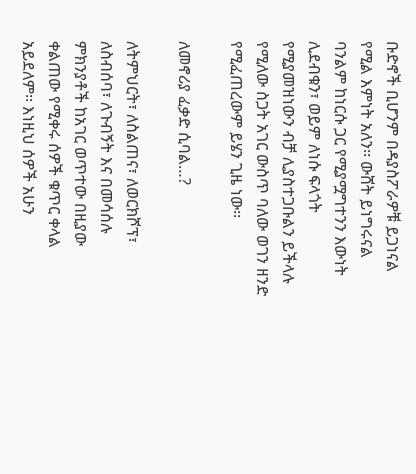ቡድኖች ቢሆንም በዳያስፖራዎቹ ይጋነናል የሚል እምነት አለን፡፡ ውሸት ይነግሩናል ባንልም ከነርሱ ጋር የሚያሟግተንን እውነት ሊደብቁን፣ ወይም ለነሱ ፍላጎት የሚያመዝነውን ብቻ ሊያስተጋቡልን ይችላሉ የሚለው ስጋት አገር ውስጥ ባለው ወገን ዘንድ የሚፈጠረውም ይሄን ጊዜ ነው፡፡

ለመኖሪያ ፈቃድ ሲባል…?

ለትምህርት፣ ለስልጠና፣ ለወርክሾፕ፣ ለስብሰባ፣ ለጉብኝት እና በመሳሰሉ ምክንያቶች ከአገር ወጥተው በዚያው ቀልጠው የሚቀሩ ሰዎች ቁጥር ቀላል አይደለም፡፡ እነዚህ ሰዎች አሁን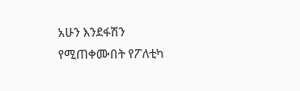አሁን እንደፋሽን የሚጠቀሙበት የፖለቲካ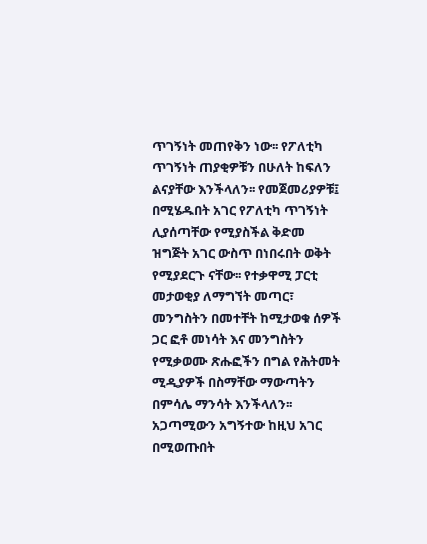ጥገኝነት መጠየቅን ነው፡፡ የፖለቲካ ጥገኝነት ጠያቂዎቹን በሁለት ከፍለን ልናያቸው እንችላለን፡፡ የመጀመሪያዎቹ፤ በሚሄዱበት አገር የፖለቲካ ጥገኝነት ሊያሰጣቸው የሚያስችል ቅድመ ዝግጅት አገር ውስጥ በነበሩበት ወቅት የሚያደርጉ ናቸው፡፡ የተቃዋሚ ፓርቲ መታወቂያ ለማግኘት መጣር፣ መንግስትን በመተቸት ከሚታወቁ ሰዎች ጋር ፎቶ መነሳት እና መንግስትን የሚቃወሙ ጽሑፎችን በግል የሕትመት ሚዲያዎች በስማቸው ማውጣትን በምሳሌ ማንሳት እንችላለን፡፡ አጋጣሚውን አግኝተው ከዚህ አገር በሚወጡበት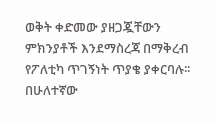ወቅት ቀድመው ያዘጋጇቸውን ምክንያቶች እንደማስረጃ በማቅረብ የፖለቲካ ጥገኝነት ጥያቄ ያቀርባሉ፡፡ በሁለተኛው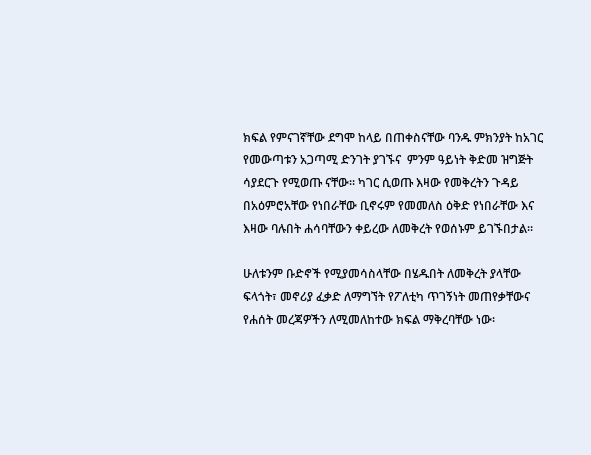ክፍል የምናገኛቸው ደግሞ ከላይ በጠቀስናቸው ባንዱ ምክንያት ከአገር የመውጣቱን አጋጣሚ ድንገት ያገኙና  ምንም ዓይነት ቅድመ ዝግጅት ሳያደርጉ የሚወጡ ናቸው፡፡ ካገር ሲወጡ እዛው የመቅረትን ጉዳይ በአዕምሮአቸው የነበራቸው ቢኖሩም የመመለስ ዕቅድ የነበራቸው እና እዛው ባሉበት ሐሳባቸውን ቀይረው ለመቅረት የወሰኑም ይገኙበታል፡፡

ሁለቱንም ቡድኖች የሚያመሳስላቸው በሄዱበት ለመቅረት ያላቸው ፍላጎት፣ መኖሪያ ፈቃድ ለማግኘት የፖለቲካ ጥገኝነት መጠየቃቸውና የሐሰት መረጃዎችን ለሚመለከተው ክፍል ማቅረባቸው ነው፡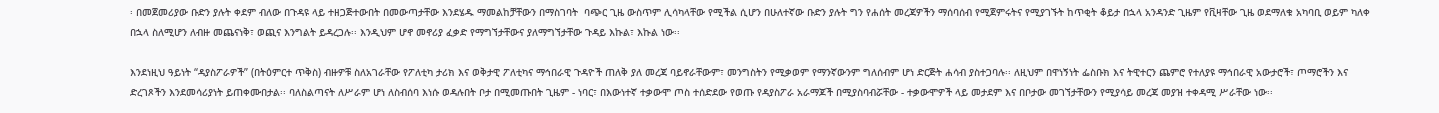፡ በመጀመሪያው ቡድን ያሉት ቀደም ብለው በጉዳዩ ላይ ተዘጋጅተውበት በመውጣታቸው እንደሄዱ ማመልከቻቸውን በማስገባት  ባጭር ጊዜ ውስጥም ሊሳካላቸው የሚችል ሲሆን በሁለተኛው ቡድን ያሉት ግን የሐሰት መረጃዎችን ማሰባሰብ የሚጀምሩትና የሚያገኙት ከጥቂት ቆይታ በኋላ አንዳንድ ጊዜም የቪዛቸው ጊዜ ወደማለቁ አካባቢ ወይም ካለቀ በኋላ ስለሚሆን ለብዙ መጨናነቅ፣ ወጪና እንግልት ይዳረጋሉ፡፡ እንዲህም ሆኖ መኖሪያ ፈቃድ የማግኘታቸውና ያለማግኘታቸው ጉዳይ እኩል፣ እኩል ነው፡፡

እንደነዚህ ዓይነት “ዳያስፖራዎች” (በትዕምርተ ጥቅስ) ብዙዎቹ ስለአገራቸው የፖለቲካ ታሪክ እና ወቅታዊ ፖለቲካና ማኅበራዊ ጉዳዮች ጠለቅ ያለ መረጃ ባይኖራቸውም፣ መንግስትን የሚቃወም የማንኛውንም ግለሰብም ሆነ ድርጅት ሐሳብ ያስተጋባሉ፡፡ ለዚህም በዋነኝነት ፌስቡክ እና ትዊተርን ጨምሮ የተለያዩ ማኅበራዊ አውታሮች፣ ጦማሮችን እና ድረገጾችን እንደመሳሪያነት ይጠቀሙበታል፡፡ ባለስልጣናት ለሥራም ሆነ ለስብሰባ እነሱ ወዳሉበት ቦታ በሚመጡበት ጊዜም - ነባር፣ በእውነተኛ ተቃውሞ ጦስ ተሰድደው የወጡ የዳያስፖራ አራማጆች በሚያስባብሯቸው - ተቃውሞዎች ላይ መታደም እና በቦታው መገኘታቸውን የሚያሳይ መረጃ መያዝ ተቀዳሚ ሥራቸው ነው፡፡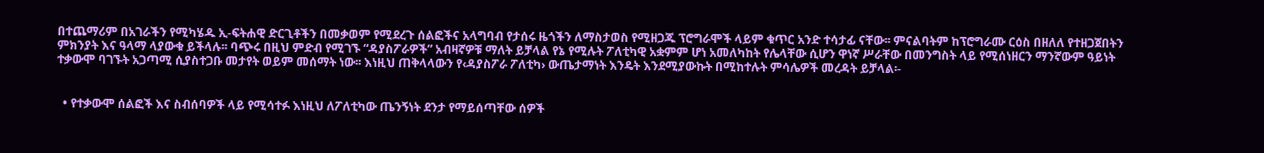በተጨማሪም በአገራችን የሚካሄዱ ኢ-ፍትሐዊ ድርጊቶችን በመቃወም የሚደረጉ ሰልፎችና አላግባብ የታሰሩ ዜጎችን ለማስታወስ የሚዘጋጁ ፕሮግራሞች ላይም ቁጥር አንድ ተሳታፊ ናቸው፡፡ ምናልባትም ከፕሮግራሙ ርዕስ በዘለለ የተዘጋጀበትን ምክንያት እና ዓላማ ላያውቁ ይችላሉ፡፡ ባጭሩ በዚህ ምድብ የሚገኙ “ዳያስፖራዎች” አብዛኛዎቹ ማለት ይቻላል የኔ የሚሉት ፖለቲካዊ አቋምም ሆነ አመለካከት የሌላቸው ሲሆን ዋነኛ ሥራቸው በመንግስት ላይ የሚሰነዘርን ማንኛውም ዓይነት ተቃውሞ ባገኙት አጋጣሚ ሲያስተጋቡ መታየት ወይም መሰማት ነው፡፡ እነዚህ ጠቅላላውን የ‹ዳያስፖራ ፖለቲካ› ውጤታማነት እንዴት እንደሚያውኩት በሚከተሉት ምሳሌዎች መረዳት ይቻላል፡-


  • የተቃውሞ ሰልፎች እና ስብሰባዎች ላይ የሚሳተፉ እነዚህ ለፖለቲካው ጤንኝነት ደንታ የማይሰጣቸው ሰዎች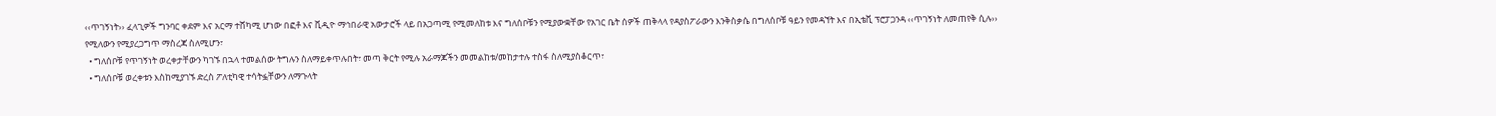‹‹ጥገኝነት›› ፈላጊዎች ግንባር ቀደም እና አርማ ተሸካሚ ሆነው በፎቶ እና ቪዲዮ ማኅበራዊ አውታሮች ላይ በአጋጣሚ የሚመለከቱ እና ግለሰቦቹን የሚያውቋቸው የአገር ቤት ሰዎች ጠቅላላ የዳያስፖራውን እንቅስቃሴ በግለሰቦቹ ዓይን የመዳኘት እና በኢቴቪ ፕሮፓጋንዳ ‹‹ጥገኝነት ለመጠየቅ ሲሉ›› የሚለውን የሚያረጋግጥ ማስረጃ ስለሚሆን፣
  • ግለሰቦቹ የጥገኝነት ወረቀታቸውን ካገኙ በኋላ ተመልሰው ትግሉን ስለማይቀጥሉበት፣ መጣ ቅርት የሚሉ አራማጆችን መመልከቱ/መከታተሉ ተስፋ ስለሚያስቆርጥ፣
  • ግለሰቦቹ ወረቀቱን እስከሚያገኙ ድረስ ፖለቲካዊ ተሳትፏቸውን ለማጉላት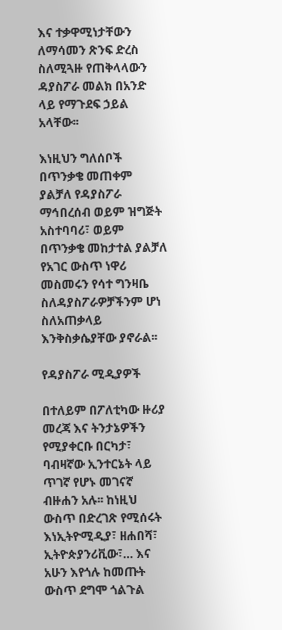እና ተቃዋሚነታቸውን ለማሳመን ጽንፍ ድረስ ስለሚጓዙ የጠቅላላውን ዳያስፖራ መልክ በአንድ ላይ የማጉደፍ ኃይል አላቸው፡፡

እነዚህን ግለሰቦች በጥንቃቄ መጠቀም ያልቻለ የዳያስፖራ ማኅበረሰብ ወይም ዝግጅት አስተባባሪ፣ ወይም በጥንቃቄ መከታተል ያልቻለ የአገር ውስጥ ነዋሪ መስመሩን የሳተ ግንዛቤ ስለዳያስፖራዎቻችንም ሆነ ስለአጠቃላይ እንቅስቃሴያቸው ያኖራል፡፡

የዳያስፖራ ሚዲያዎች

በተለይም በፖለቲካው ዙሪያ መረጃ እና ትንታኔዎችን የሚያቀርቡ በርካታ፣ ባብዛኛው ኢንተርኔት ላይ ጥገኛ የሆኑ መገናኛ ብዙሐን አሉ፡፡ ከነዚህ ውስጥ በድረገጽ የሚሰሩት እነኢትዮሚዲያ፣ ዘሐበሻ፣ ኢትዮጵያንሪቪው፣… እና አሁን እየጎሉ ከመጡት ውስጥ ደግሞ ጎልጉል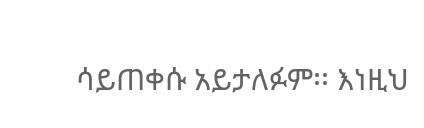ሳይጠቀሱ አይታለፉም፡፡ እነዚህ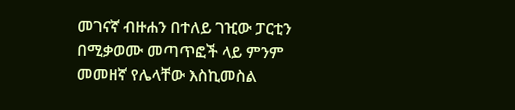መገናኛ ብዙሐን በተለይ ገዢው ፓርቲን በሚቃወሙ መጣጥፎች ላይ ምንም መመዘኛ የሌላቸው እስኪመስል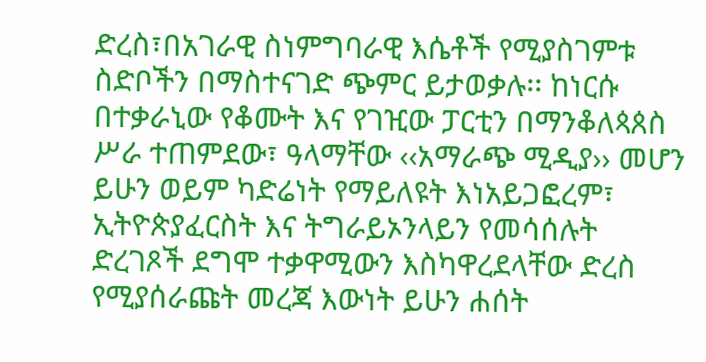ድረስ፣በአገራዊ ስነምግባራዊ እሴቶች የሚያስገምቱ ስድቦችን በማስተናገድ ጭምር ይታወቃሉ፡፡ ከነርሱ በተቃራኒው የቆሙት እና የገዢው ፓርቲን በማንቆለጳጰስ ሥራ ተጠምደው፣ ዓላማቸው ‹‹አማራጭ ሚዲያ›› መሆን ይሁን ወይም ካድሬነት የማይለዩት እነአይጋፎረም፣ ኢትዮጵያፈርስት እና ትግራይኦንላይን የመሳሰሉት ድረገጾች ደግሞ ተቃዋሚውን እስካዋረደላቸው ድረስ የሚያሰራጩት መረጃ እውነት ይሁን ሐሰት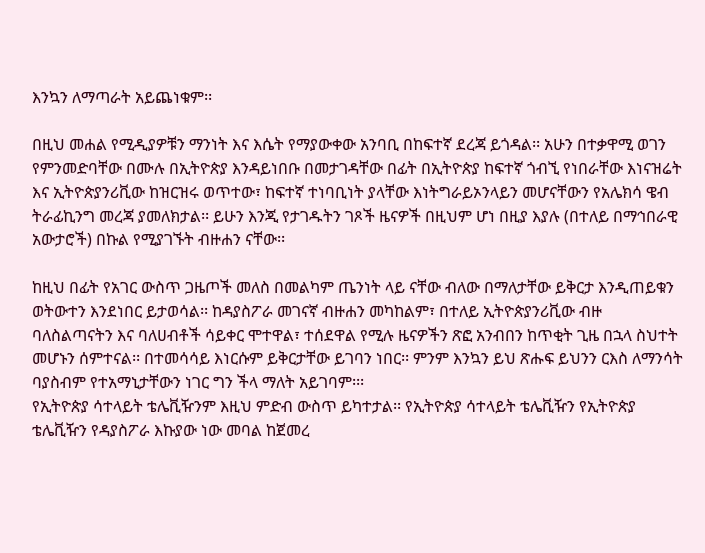እንኳን ለማጣራት አይጨነቁም፡፡

በዚህ መሐል የሚዲያዎቹን ማንነት እና እሴት የማያውቀው አንባቢ በከፍተኛ ደረጃ ይጎዳል፡፡ አሁን በተቃዋሚ ወገን የምንመድባቸው በሙሉ በኢትዮጵያ እንዳይነበቡ በመታገዳቸው በፊት በኢትዮጵያ ከፍተኛ ጎብኚ የነበራቸው እነናዝሬት እና ኢትዮጵያንሪቪው ከዝርዝሩ ወጥተው፣ ከፍተኛ ተነባቢነት ያላቸው እነትግራይኦንላይን መሆናቸውን የአሌክሳ ዌብ ትራፊኪንግ መረጃ ያመለክታል፡፡ ይሁን እንጂ የታገዱትን ገጾች ዜናዎች በዚህም ሆነ በዚያ እያሉ (በተለይ በማኅበራዊ አውታሮች) በኩል የሚያገኙት ብዙሐን ናቸው፡፡

ከዚህ በፊት የአገር ውስጥ ጋዜጦች መለስ በመልካም ጤንነት ላይ ናቸው ብለው በማለታቸው ይቅርታ እንዲጠይቁን ወትውተን እንደነበር ይታወሳል፡፡ ከዳያስፖራ መገናኛ ብዙሐን መካከልም፣ በተለይ ኢትዮጵያንሪቪው ብዙ ባለስልጣናትን እና ባለሀብቶች ሳይቀር ሞተዋል፣ ተሰደዋል የሚሉ ዜናዎችን ጽፎ አንብበን ከጥቂት ጊዜ በኋላ ስህተት መሆኑን ሰምተናል፡፡ በተመሳሳይ እነርሱም ይቅርታቸው ይገባን ነበር፡፡ ምንም እንኳን ይህ ጽሑፍ ይህንን ርእስ ለማንሳት ባያስብም የተአማኒታቸውን ነገር ግን ችላ ማለት አይገባም፡፡፡
የኢትዮጵያ ሳተላይት ቴሌቪዥንም እዚህ ምድብ ውስጥ ይካተታል፡፡ የኢትዮጵያ ሳተላይት ቴሌቪዥን የኢትዮጵያ ቴሌቪዥን የዳያስፖራ እኩያው ነው መባል ከጀመረ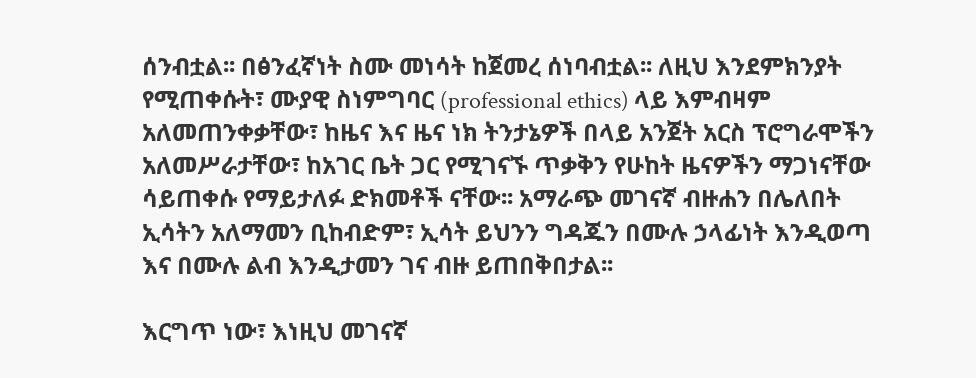ሰንብቷል፡፡ በፅንፈኛነት ስሙ መነሳት ከጀመረ ሰነባብቷል፡፡ ለዚህ እንደምክንያት የሚጠቀሱት፣ ሙያዊ ስነምግባር (professional ethics) ላይ እምብዛም አለመጠንቀቃቸው፣ ከዜና እና ዜና ነክ ትንታኔዎች በላይ አንጀት አርስ ፕሮግራሞችን አለመሥራታቸው፣ ከአገር ቤት ጋር የሚገናኙ ጥቃቅን የሁከት ዜናዎችን ማጋነናቸው ሳይጠቀሱ የማይታለፉ ድክመቶች ናቸው፡፡ አማራጭ መገናኛ ብዙሐን በሌለበት ኢሳትን አለማመን ቢከብድም፣ ኢሳት ይህንን ግዳጁን በሙሉ ኃላፊነት እንዲወጣ እና በሙሉ ልብ እንዲታመን ገና ብዙ ይጠበቅበታል፡፡

እርግጥ ነው፣ እነዚህ መገናኛ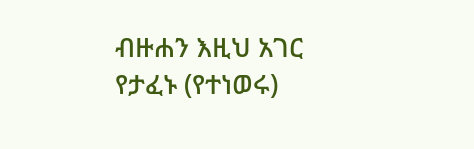ብዙሐን እዚህ አገር የታፈኑ (የተነወሩ)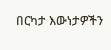በርካታ እውነታዎችን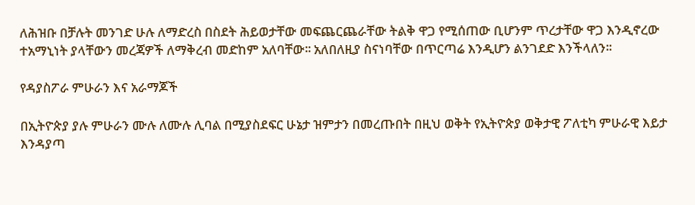ለሕዝቡ በቻሉት መንገድ ሁሉ ለማድረስ በስደት ሕይወታቸው መፍጨርጨራቸው ትልቅ ዋጋ የሚሰጠው ቢሆንም ጥረታቸው ዋጋ እንዲኖረው ተአማኒነት ያላቸውን መረጃዎች ለማቅረብ መድከም አለባቸው፡፡ አለበለዚያ ስናነባቸው በጥርጣሬ እንዲሆን ልንገደድ እንችላለን፡፡

የዳያስፖራ ምሁራን እና አራማጆች

በኢትዮጵያ ያሉ ምሁራን ሙሉ ለሙሉ ሊባል በሚያስደፍር ሁኔታ ዝምታን በመረጡበት በዚህ ወቅት የኢትዮጵያ ወቅታዊ ፖለቲካ ምሁራዊ እይታ እንዳያጣ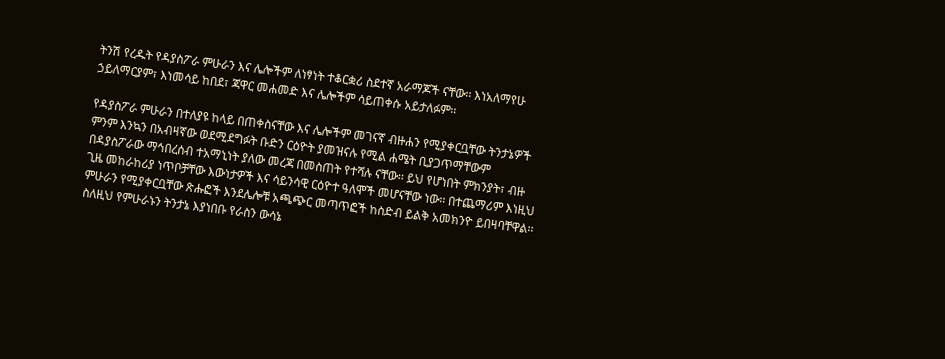ትንሽ የረዱት የዳያስፖራ ምሁራን እና ሌሎችም ለነፃነት ተቆርቋሪ ስደተኛ አራማጆች ናቸው፡፡ እነአለማየሁ ኃይለማርያም፣ እነመሳይ ከበደ፣ ጃዋር መሐመድ እና ሌሎችም ሳይጠቀሱ አይታለፉም፡፡

የዳያስፖራ ምሁራን በተለያዩ ከላይ በጠቀስናቸው እና ሌሎችም መገናኛ ብዙሐን የሚያቀርቧቸው ትንታኔዎች ምንም እንኳን በአብዛኛው ወደሚደግፉት ቡድን ርዕዮት ያመዝናሉ የሚል ሐሜት ቢያጋጥማቸውም በዳያስፖራው ማኅበረሰብ ተአማኒነት ያለው መረጃ በመስጠት የተሻሉ ናቸው፡፡ ይህ የሆነበት ምክንያት፣ ብዙ ጊዜ መከራከሪያ ነጥቦቻቸው እውነታዎች እና ሳይንሳዊ ርዕዮተ ዓለሞች መሆናቸው ነው፡፡ በተጨማሪም እነዚህ ምሁራን የሚያቀርቧቸው ጽሑፎች እንደሌሎቹ አጫጭር መጣጥፎች ከስድብ ይልቅ አመክንዮ ይበዛባቸዋል፡፡ ስለዚህ የምሁራኑን ትንታኔ እያነበቡ የራስን ውሳኔ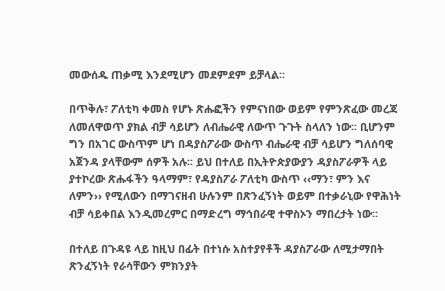መውሰዱ ጠቃሚ እንደሚሆን መደምደም ይቻላል፡፡

በጥቅሉ፣ ፖለቲካ ቀመስ የሆኑ ጽሑፎችን የምናነበው ወይም የምንጽፈው መረጃ ለመለዋወጥ ያክል ብቻ ሳይሆን ለብሔራዊ ለውጥ ጉጉት ስላለን ነው፡፡ ቢሆንም ግን በአገር ውስጥም ሆነ በዳያስፖራው ውስጥ ብሔራዊ ብቻ ሳይሆን ግለሰባዊ አጀንዳ ያላቸውም ሰዎች አሉ፡፡ ይህ በተለይ በኢትዮጵያውያን ዳያስፖራዎች ላይ ያተኮረው ጽሑፋችን ዓላማም፣ የዳያስፖራ ፖለቲካ ውስጥ ‹‹ማን፣ ምን እና ለምን›› የሚለውን በማገናዘብ ሁሉንም በጽንፈኝነት ወይም በተቃራኒው የዋሕነት ብቻ ሳይቀበል እንዲመረምር በማድረግ ማኅበራዊ ተዋስኦን ማበረታት ነው፡፡

በተለይ በጉዳዩ ላይ ከዚህ በፊት በተነሱ አስተያየቶች ዳያስፖራው ለሚታማበት ጽንፈኝነት የራሳቸውን ምክንያት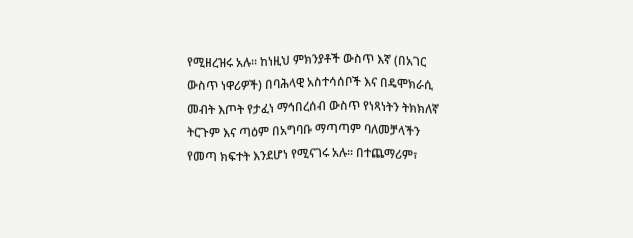የሚዘረዝሩ አሉ፡፡ ከነዚህ ምክንያቶች ውስጥ እኛ (በአገር ውስጥ ነዋሪዎች) በባሕላዊ አስተሳሰቦች እና በዴሞክራሲ መብት እጦት የታፈነ ማኅበረሰብ ውስጥ የነጻነትን ትክክለኛ ትርጉም እና ጣዕም በአግባቡ ማጣጣም ባለመቻላችን የመጣ ክፍተት እንደሆነ የሚናገሩ አሉ፡፡ በተጨማሪም፣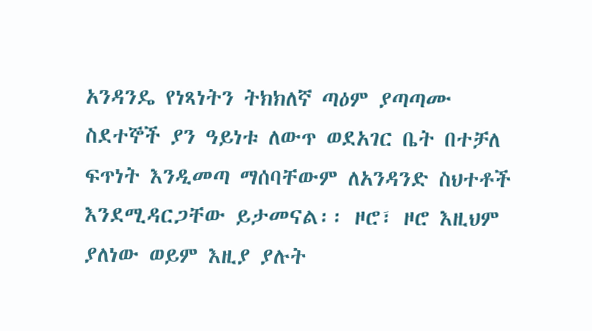አንዳንዴ የነጻነትን ትክክለኛ ጣዕም ያጣጣሙ ስደተኞች ያን ዓይነቱ ለውጥ ወደአገር ቤት በተቻለ ፍጥነት እንዲመጣ ማሰባቸውም ለአንዳንድ ስህተቶች እንደሚዳርጋቸው ይታመናል፡፡ ዞሮ፣ ዞሮ እዚህም ያለነው ወይም እዚያ ያሉት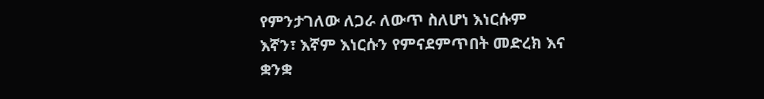የምንታገለው ለጋራ ለውጥ ስለሆነ እነርሱም እኛን፣ እኛም እነርሱን የምናደምጥበት መድረክ እና ቋንቋ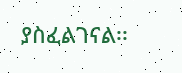ያስፈልገናል፡፡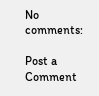No comments:

Post a Comment